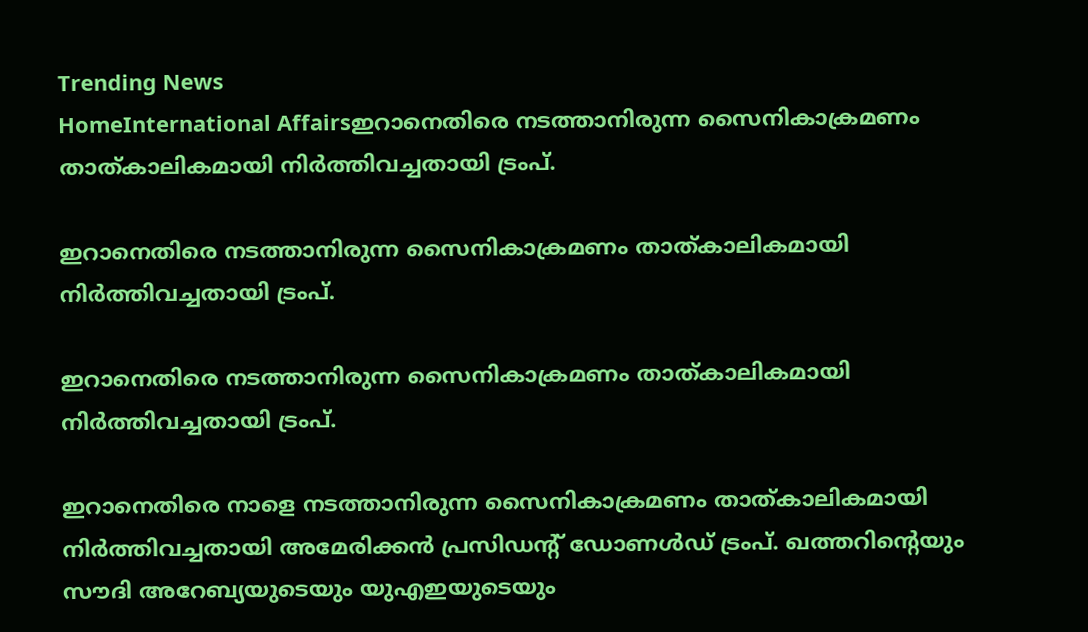Trending News
HomeInternational Affairsഇറാനെതിരെ നടത്താനിരുന്ന സൈനികാക്രമണം താത്കാലികമായി നിര്‍ത്തിവച്ചതായി ട്രംപ്.

ഇറാനെതിരെ നടത്താനിരുന്ന സൈനികാക്രമണം താത്കാലികമായി നിര്‍ത്തിവച്ചതായി ട്രംപ്.

ഇറാനെതിരെ നടത്താനിരുന്ന സൈനികാക്രമണം താത്കാലികമായി നിര്‍ത്തിവച്ചതായി ട്രംപ്.

ഇറാനെതിരെ നാളെ നടത്താനിരുന്ന സൈനികാക്രമണം താത്കാലികമായി നിര്‍ത്തിവച്ചതായി അമേരിക്കന്‍ പ്രസിഡന്റ് ഡോണള്‍ഡ് ട്രംപ്. ഖത്തറിന്റെയും സൗദി അറേബ്യയുടെയും യുഎഇയുടെയും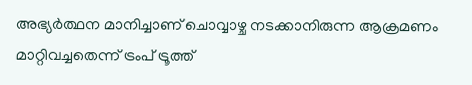അഭ്യര്‍ത്ഥന മാനിച്ചാണ് ചൊവ്വാഴ്ച നടക്കാനിരുന്ന ആക്രമണം മാറ്റിവച്ചതെന്ന് ട്രംപ് ട്രൂത്ത്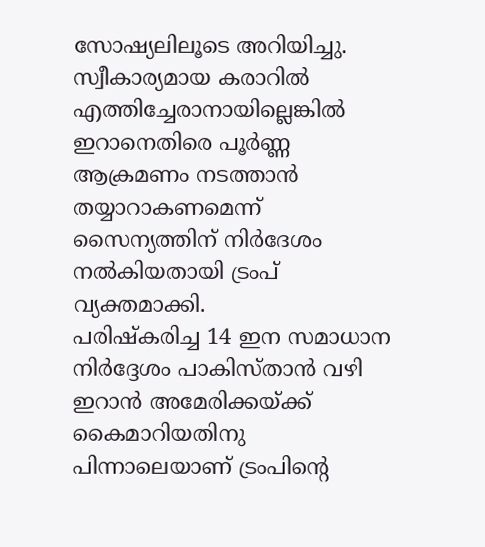സോഷ്യലിലൂടെ അറിയിച്ചു. സ്വീകാര്യമായ കരാറില്‍ എത്തിച്ചേരാനായില്ലെങ്കില്‍ ഇറാനെതിരെ പൂര്‍ണ്ണ ആക്രമണം നടത്താന്‍ തയ്യാറാകണമെന്ന് സൈന്യത്തിന് നിര്‍ദേശം നല്‍കിയതായി ട്രംപ് വ്യക്തമാക്കി.
പരിഷ്‌കരിച്ച 14 ഇന സമാധാന നിര്‍ദ്ദേശം പാകിസ്താന്‍ വഴി ഇറാന്‍ അമേരിക്കയ്ക്ക് കൈമാറിയതിനു പിന്നാലെയാണ് ട്രംപിന്റെ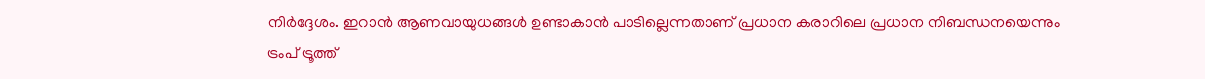നിര്‍ദ്ദേശം. ഇറാന്‍ ആണവായുധങ്ങള്‍ ഉണ്ടാകാന്‍ പാടില്ലെന്നതാണ് പ്രധാന കരാറിലെ പ്രധാന നിബന്ധനയെന്നും ട്രംപ് ട്രൂത്ത്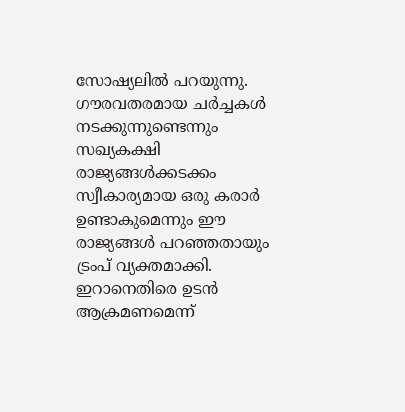സോഷ്യലില്‍ പറയുന്നു. ഗൗരവതരമായ ചര്‍ച്ചകള്‍ നടക്കുന്നുണ്ടെന്നും സഖ്യകക്ഷി രാജ്യങ്ങള്‍ക്കടക്കം സ്വീകാര്യമായ ഒരു കരാര്‍ ഉണ്ടാകുമെന്നും ഈ രാജ്യങ്ങള്‍ പറഞ്ഞതായും ട്രംപ് വ്യക്തമാക്കി.
ഇറാനെതിരെ ഉടന്‍ ആക്രമണമെന്ന്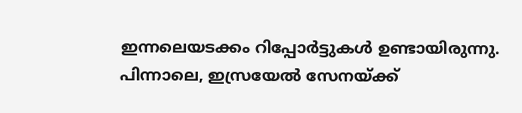ഇന്നലെയടക്കം റിപ്പോര്‍ട്ടുകള്‍ ഉണ്ടായിരുന്നു. പിന്നാലെ, ഇസ്രയേല്‍ സേനയ്ക്ക്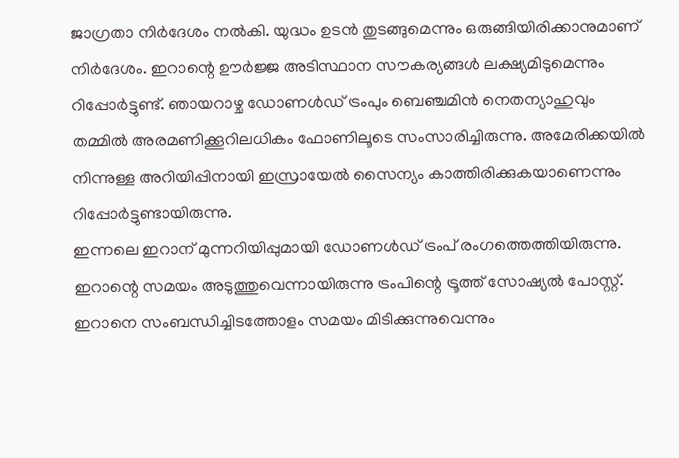ജാഗ്രതാ നിര്‍ദേശം നല്‍കി. യുദ്ധം ഉടന്‍ തുടങ്ങുമെന്നും ഒരുങ്ങിയിരിക്കാനുമാണ് നിര്‍ദേശം. ഇറാന്റെ ഊര്‍ജ്ജ അടിസ്ഥാന സൗകര്യങ്ങള്‍ ലക്ഷ്യമിടുമെന്നും റിപ്പോര്‍ട്ടുണ്ട്. ഞായറാഴ്ച ഡോണള്‍ഡ് ട്രംപും ബെഞ്ചമിന്‍ നെതന്യാഹുവും തമ്മില്‍ അരമണിക്കൂറിലധികം ഫോണിലൂടെ സംസാരിച്ചിരുന്നു. അമേരിക്കയില്‍ നിന്നുള്ള അറിയിപ്പിനായി ഇസ്രായേല്‍ സൈന്യം കാത്തിരിക്കുകയാണെന്നും റിപ്പോര്‍ട്ടുണ്ടായിരുന്നു.
ഇന്നലെ ഇറാന് മുന്നറിയിപ്പുമായി ഡോണള്‍ഡ് ട്രംപ് രംഗത്തെത്തിയിരുന്നു. ഇറാന്റെ സമയം അടുത്തുവെന്നായിരുന്നു ട്രംപിന്റെ ട്രൂത്ത് സോഷ്യല്‍ പോസ്റ്റ്. ഇറാനെ സംബന്ധിച്ചിടത്തോളം സമയം മിടിക്കുന്നുവെന്നും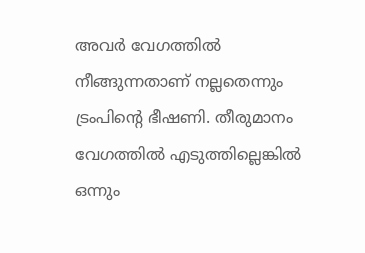അവര്‍ വേഗത്തില്‍ നീങ്ങുന്നതാണ് നല്ലതെന്നും ട്രംപിന്റെ ഭീഷണി. തീരുമാനം വേഗത്തില്‍ എടുത്തില്ലെങ്കില്‍ ഒന്നും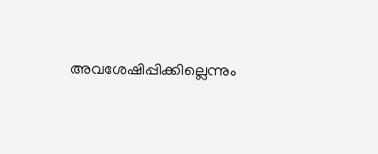അവശേഷിപ്പിക്കില്ലെന്നും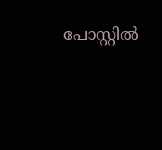പോസ്റ്റില്‍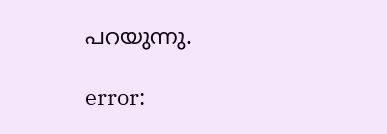പറയുന്നു.

error: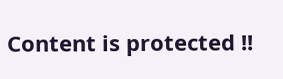Content is protected !!